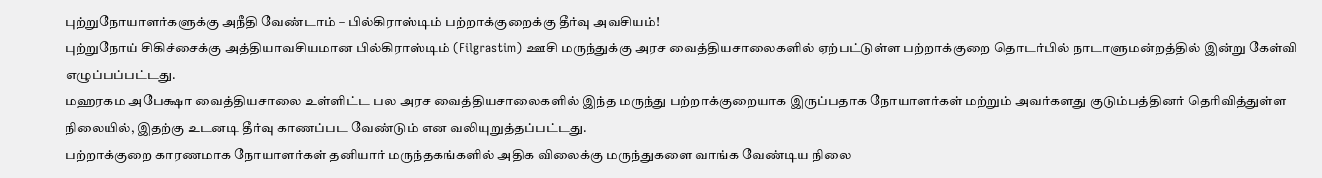புற்றுநோயாளர்களுக்கு அநீதி வேண்டாம் – பில்கிராஸ்டிம் பற்றாக்குறைக்கு தீர்வு அவசியம்!
புற்றுநோய் சிகிச்சைக்கு அத்தியாவசியமான பில்கிராஸ்டிம் (Filgrastim) ஊசி மருந்துக்கு அரச வைத்தியசாலைகளில் ஏற்பட்டுள்ள பற்றாக்குறை தொடர்பில் நாடாளுமன்றத்தில் இன்று கேள்வி எழுப்பப்பட்டது.
மஹரகம அபேக்ஷா வைத்தியசாலை உள்ளிட்ட பல அரச வைத்தியசாலைகளில் இந்த மருந்து பற்றாக்குறையாக இருப்பதாக நோயாளர்கள் மற்றும் அவர்களது குடும்பத்தினர் தெரிவித்துள்ள நிலையில், இதற்கு உடனடி தீர்வு காணப்பட வேண்டும் என வலியுறுத்தப்பட்டது.
பற்றாக்குறை காரணமாக நோயாளர்கள் தனியார் மருந்தகங்களில் அதிக விலைக்கு மருந்துகளை வாங்க வேண்டிய நிலை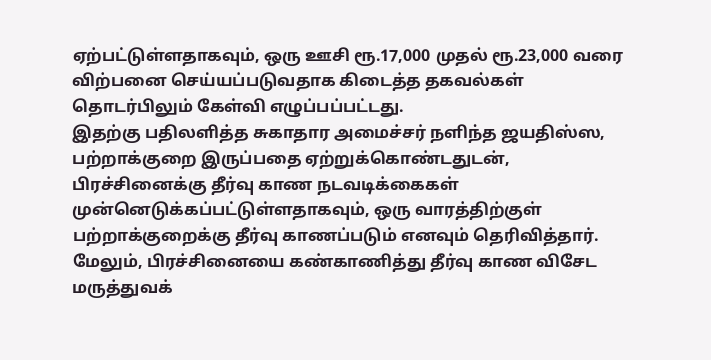ஏற்பட்டுள்ளதாகவும், ஒரு ஊசி ரூ.17,000 முதல் ரூ.23,000 வரை விற்பனை செய்யப்படுவதாக கிடைத்த தகவல்கள் தொடர்பிலும் கேள்வி எழுப்பப்பட்டது.
இதற்கு பதிலளித்த சுகாதார அமைச்சர் நளிந்த ஜயதிஸ்ஸ, பற்றாக்குறை இருப்பதை ஏற்றுக்கொண்டதுடன், பிரச்சினைக்கு தீர்வு காண நடவடிக்கைகள் முன்னெடுக்கப்பட்டுள்ளதாகவும், ஒரு வாரத்திற்குள் பற்றாக்குறைக்கு தீர்வு காணப்படும் எனவும் தெரிவித்தார்.
மேலும், பிரச்சினையை கண்காணித்து தீர்வு காண விசேட மருத்துவக்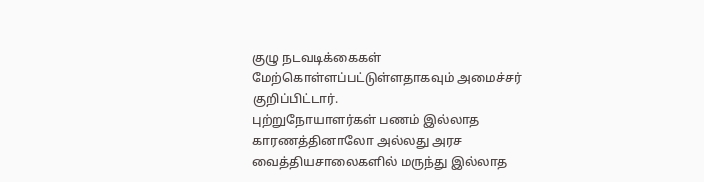குழு நடவடிக்கைகள் மேற்கொள்ளப்பட்டுள்ளதாகவும் அமைச்சர் குறிப்பிட்டார்.
புற்றுநோயாளர்கள் பணம் இல்லாத காரணத்தினாலோ அல்லது அரச வைத்தியசாலைகளில் மருந்து இல்லாத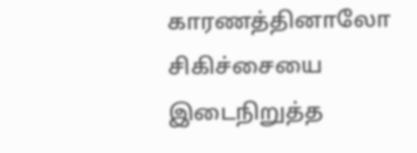காரணத்தினாலோ சிகிச்சையை இடைநிறுத்த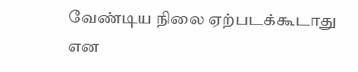வேண்டிய நிலை ஏற்படக்கூடாது என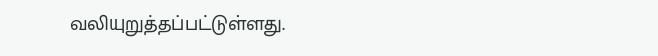வலியுறுத்தப்பட்டுள்ளது.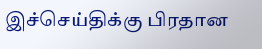இச்செய்திக்கு பிரதான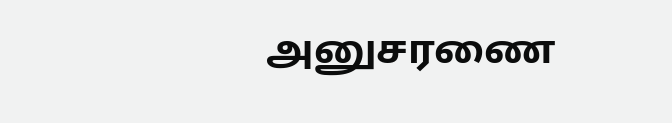அனுசரணை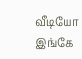வீடியோ இங்கே